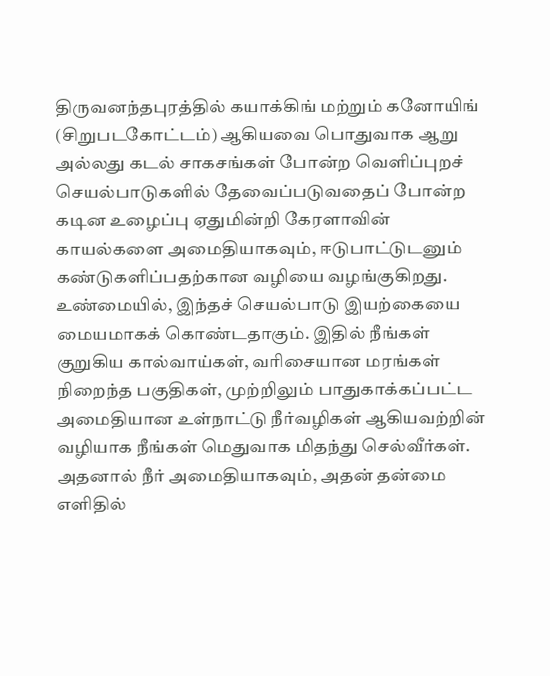திருவனந்தபுரத்தில் கயாக்கிங் மற்றும் கனோயிங் (சிறுபடகோட்டம்) ஆகியவை பொதுவாக ஆறு அல்லது கடல் சாகசங்கள் போன்ற வெளிப்புறச் செயல்பாடுகளில் தேவைப்படுவதைப் போன்ற கடின உழைப்பு ஏதுமின்றி கேரளாவின் காயல்களை அமைதியாகவும், ஈடுபாட்டுடனும் கண்டுகளிப்பதற்கான வழியை வழங்குகிறது. உண்மையில், இந்தச் செயல்பாடு இயற்கையை மையமாகக் கொண்டதாகும். இதில் நீங்கள் குறுகிய கால்வாய்கள், வரிசையான மரங்கள் நிறைந்த பகுதிகள், முற்றிலும் பாதுகாக்கப்பட்ட அமைதியான உள்நாட்டு நீர்வழிகள் ஆகியவற்றின் வழியாக நீங்கள் மெதுவாக மிதந்து செல்வீர்கள். அதனால் நீர் அமைதியாகவும், அதன் தன்மை எளிதில்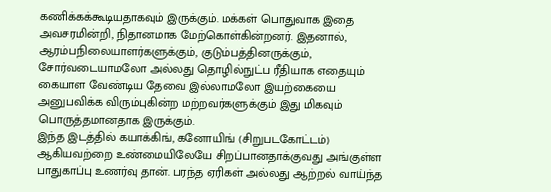கணிக்கக்கூடியதாகவும் இருக்கும். மக்கள் பொதுவாக இதை அவசரமின்றி, நிதானமாக மேற்கொள்கின்றனர். இதனால், ஆரம்பநிலையாளர்களுக்கும், குடும்பத்தினருக்கும், சோர்வடையாமலோ அல்லது தொழில்நுட்ப ரீதியாக எதையும் கையாள வேண்டிய தேவை இல்லாமலோ இயற்கையை அனுபவிக்க விரும்புகின்ற மற்றவர்களுக்கும் இது மிகவும் பொருத்தமானதாக இருக்கும்.
இந்த இடத்தில் கயாக்கிங், கனோயிங் (சிறுபடகோட்டம்) ஆகியவற்றை உண்மையிலேயே சிறப்பானதாக்குவது அங்குள்ள பாதுகாப்பு உணர்வு தான். பரந்த ஏரிகள் அல்லது ஆற்றல் வாய்ந்த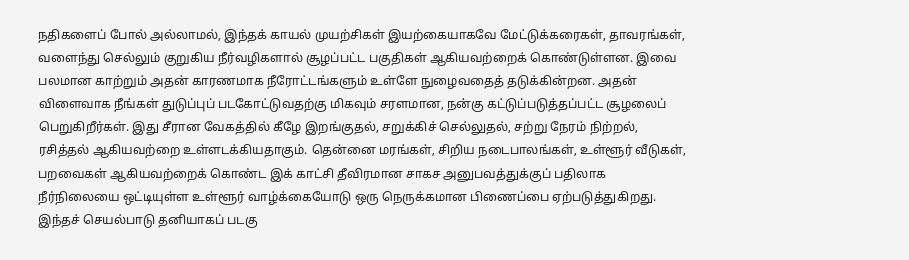நதிகளைப் போல் அல்லாமல், இந்தக் காயல் முயற்சிகள் இயற்கையாகவே மேட்டுக்கரைகள், தாவரங்கள், வளைந்து செல்லும் குறுகிய நீர்வழிகளால் சூழப்பட்ட பகுதிகள் ஆகியவற்றைக் கொண்டுள்ளன. இவை பலமான காற்றும் அதன் காரணமாக நீரோட்டங்களும் உள்ளே நுழைவதைத் தடுக்கின்றன. அதன் விளைவாக நீங்கள் துடுப்புப் படகோட்டுவதற்கு மிகவும் சரளமான, நன்கு கட்டுப்படுத்தப்பட்ட சூழலைப் பெறுகிறீர்கள். இது சீரான வேகத்தில் கீழே இறங்குதல், சறுக்கிச் செல்லுதல், சற்று நேரம் நிற்றல், ரசித்தல் ஆகியவற்றை உள்ளடக்கியதாகும். தென்னை மரங்கள், சிறிய நடைபாலங்கள், உள்ளூர் வீடுகள், பறவைகள் ஆகியவற்றைக் கொண்ட இக் காட்சி தீவிரமான சாகச அனுபவத்துக்குப் பதிலாக நீர்நிலையை ஒட்டியுள்ள உள்ளூர் வாழ்க்கையோடு ஒரு நெருக்கமான பிணைப்பை ஏற்படுத்துகிறது.
இந்தச் செயல்பாடு தனியாகப் படகு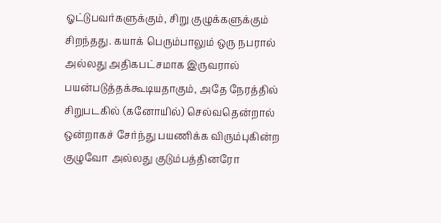ஓட்டுபவர்களுக்கும், சிறு குழுக்களுக்கும் சிறந்தது. கயாக் பெரும்பாலும் ஒரு நபரால் அல்லது அதிகபட்சமாக இருவரால் பயன்படுத்தக்கூடியதாகும், அதே நேரத்தில் சிறுபடகில் (கனோயில்) செல்வதென்றால் ஒன்றாகச் சேர்ந்து பயணிக்க விரும்புகின்ற குழுவோ அல்லது குடும்பத்தினரோ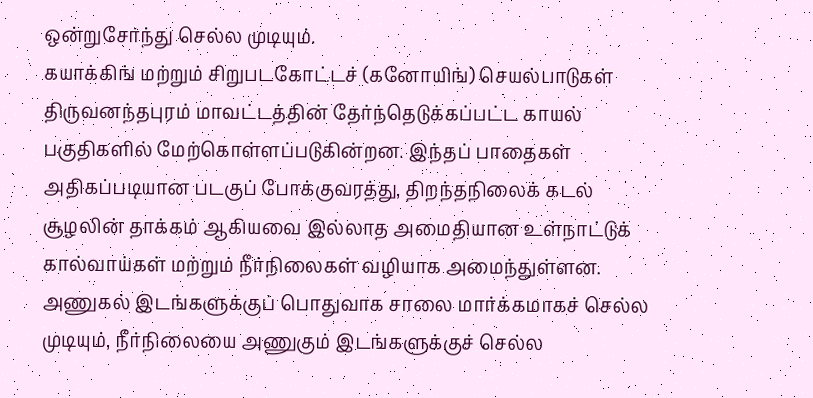ஒன்றுசேர்ந்து செல்ல முடியும்.
கயாக்கிங் மற்றும் சிறுபடகோட்டச் (கனோயிங்) செயல்பாடுகள் திருவனந்தபுரம் மாவட்டத்தின் தேர்ந்தெடுக்கப்பட்ட காயல் பகுதிகளில் மேற்கொள்ளப்படுகின்றன. இந்தப் பாதைகள் அதிகப்படியான படகுப் போக்குவரத்து, திறந்தநிலைக் கடல் சூழலின் தாக்கம் ஆகியவை இல்லாத அமைதியான உள்நாட்டுக் கால்வாய்கள் மற்றும் நீர்நிலைகள் வழியாக அமைந்துள்ளன. அணுகல் இடங்களுக்குப் பொதுவாக சாலை மார்க்கமாகச் செல்ல முடியும், நீர்நிலையை அணுகும் இடங்களுக்குச் செல்ல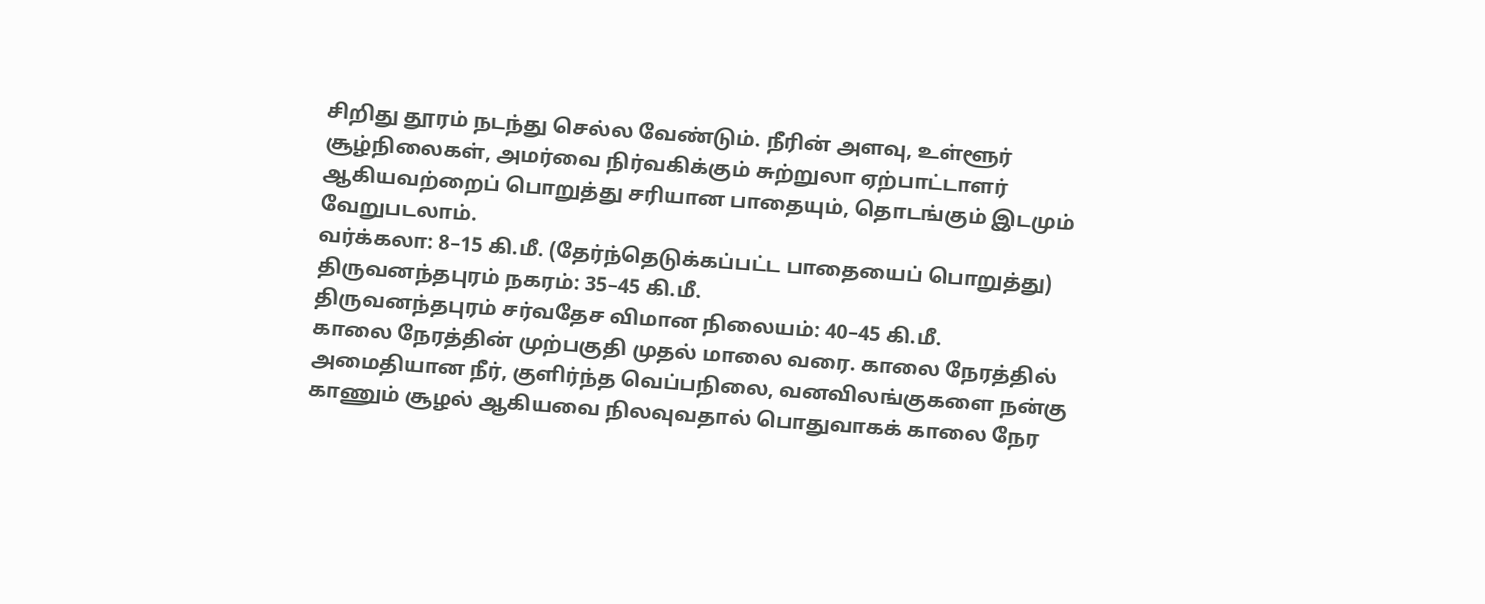சிறிது தூரம் நடந்து செல்ல வேண்டும். நீரின் அளவு, உள்ளூர் சூழ்நிலைகள், அமர்வை நிர்வகிக்கும் சுற்றுலா ஏற்பாட்டாளர் ஆகியவற்றைப் பொறுத்து சரியான பாதையும், தொடங்கும் இடமும் வேறுபடலாம்.
வர்க்கலா: 8–15 கி.மீ. (தேர்ந்தெடுக்கப்பட்ட பாதையைப் பொறுத்து)
திருவனந்தபுரம் நகரம்: 35–45 கி.மீ.
திருவனந்தபுரம் சர்வதேச விமான நிலையம்: 40–45 கி.மீ.
காலை நேரத்தின் முற்பகுதி முதல் மாலை வரை. காலை நேரத்தில் அமைதியான நீர், குளிர்ந்த வெப்பநிலை, வனவிலங்குகளை நன்கு காணும் சூழல் ஆகியவை நிலவுவதால் பொதுவாகக் காலை நேர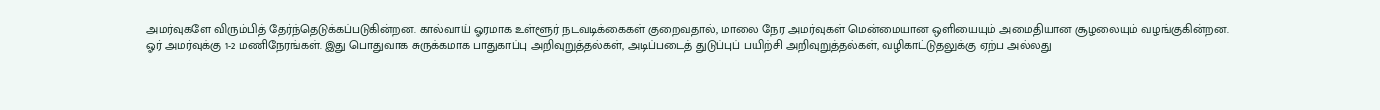அமர்வுகளே விரும்பித் தேர்ந்தெடுக்கப்படுகின்றன. கால்வாய் ஓரமாக உள்ளூர் நடவடிக்கைகள் குறைவதால், மாலை நேர அமர்வுகள் மென்மையான ஒளியையும் அமைதியான சூழலையும் வழங்குகின்றன.
ஓர் அமர்வுக்கு 1-2 மணிநேரங்கள். இது பொதுவாக சுருக்கமாக பாதுகாப்பு அறிவுறுத்தல்கள், அடிப்படைத் துடுப்புப் பயிற்சி அறிவுறுத்தல்கள், வழிகாட்டுதலுக்கு ஏற்ப அல்லது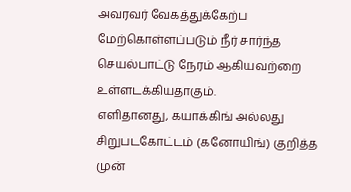அவரவர் வேகத்துக்கேற்ப மேற்கொள்ளப்படும் நீர் சார்ந்த செயல்பாட்டு நேரம் ஆகியவற்றை உள்ளடக்கியதாகும்.
எளிதானது, கயாக்கிங் அல்லது சிறுபடகோட்டம் (கனோயிங்) குறித்த முன்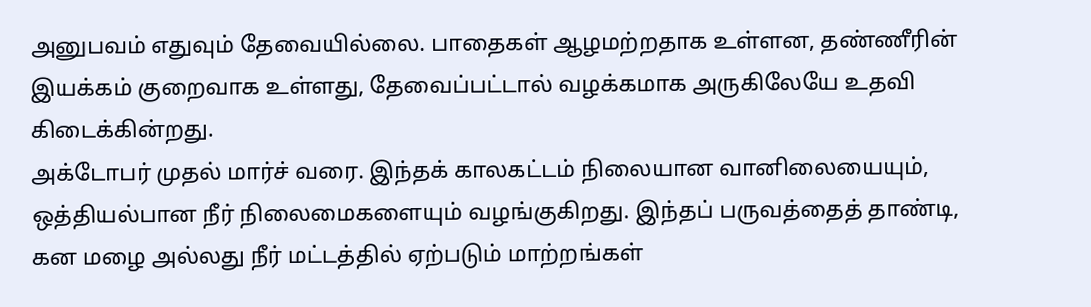அனுபவம் எதுவும் தேவையில்லை. பாதைகள் ஆழமற்றதாக உள்ளன, தண்ணீரின் இயக்கம் குறைவாக உள்ளது, தேவைப்பட்டால் வழக்கமாக அருகிலேயே உதவி கிடைக்கின்றது.
அக்டோபர் முதல் மார்ச் வரை. இந்தக் காலகட்டம் நிலையான வானிலையையும், ஒத்தியல்பான நீர் நிலைமைகளையும் வழங்குகிறது. இந்தப் பருவத்தைத் தாண்டி, கன மழை அல்லது நீர் மட்டத்தில் ஏற்படும் மாற்றங்கள்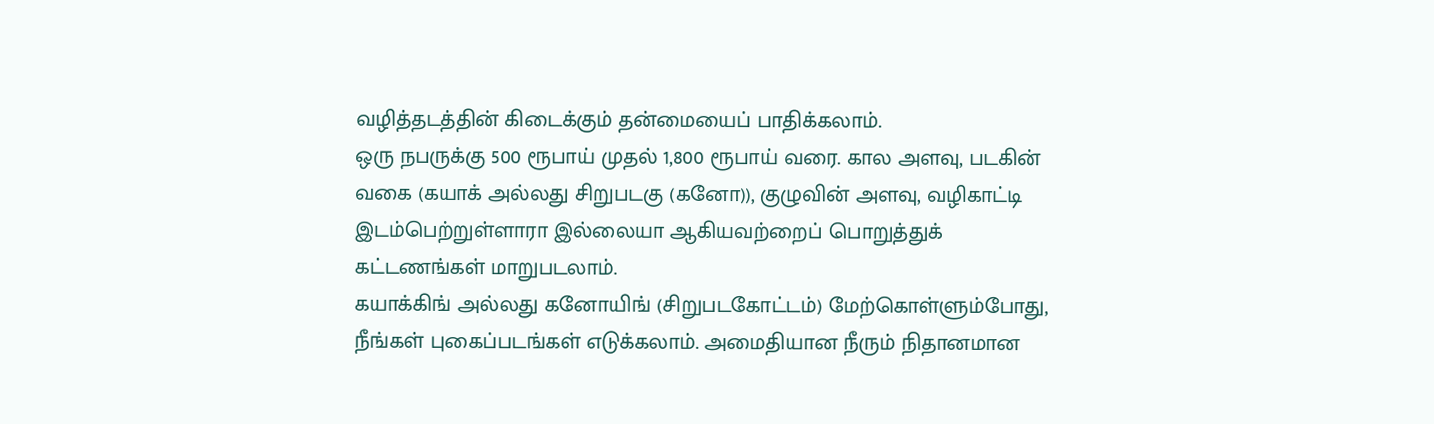வழித்தடத்தின் கிடைக்கும் தன்மையைப் பாதிக்கலாம்.
ஒரு நபருக்கு 500 ரூபாய் முதல் 1,800 ரூபாய் வரை. கால அளவு, படகின் வகை (கயாக் அல்லது சிறுபடகு (கனோ)), குழுவின் அளவு, வழிகாட்டி இடம்பெற்றுள்ளாரா இல்லையா ஆகியவற்றைப் பொறுத்துக் கட்டணங்கள் மாறுபடலாம்.
கயாக்கிங் அல்லது கனோயிங் (சிறுபடகோட்டம்) மேற்கொள்ளும்போது, நீங்கள் புகைப்படங்கள் எடுக்கலாம். அமைதியான நீரும் நிதானமான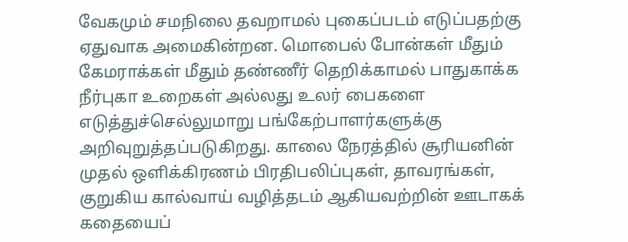வேகமும் சமநிலை தவறாமல் புகைப்படம் எடுப்பதற்கு ஏதுவாக அமைகின்றன. மொபைல் போன்கள் மீதும் கேமராக்கள் மீதும் தண்ணீர் தெறிக்காமல் பாதுகாக்க நீர்புகா உறைகள் அல்லது உலர் பைகளை எடுத்துச்செல்லுமாறு பங்கேற்பாளர்களுக்கு அறிவுறுத்தப்படுகிறது. காலை நேரத்தில் சூரியனின் முதல் ஒளிக்கிரணம் பிரதிபலிப்புகள், தாவரங்கள், குறுகிய கால்வாய் வழித்தடம் ஆகியவற்றின் ஊடாகக் கதையைப்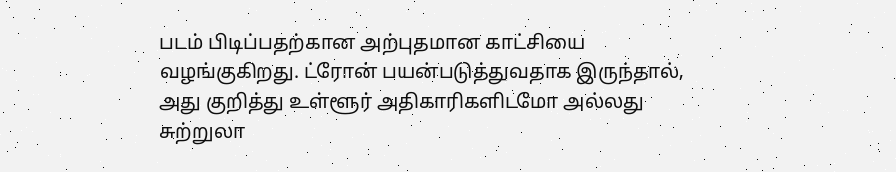படம் பிடிப்பதற்கான அற்புதமான காட்சியை வழங்குகிறது. ட்ரோன் பயன்படுத்துவதாக இருந்தால், அது குறித்து உள்ளூர் அதிகாரிகளிடமோ அல்லது சுற்றுலா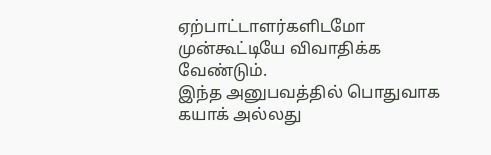ஏற்பாட்டாளர்களிடமோ முன்கூட்டியே விவாதிக்க வேண்டும்.
இந்த அனுபவத்தில் பொதுவாக கயாக் அல்லது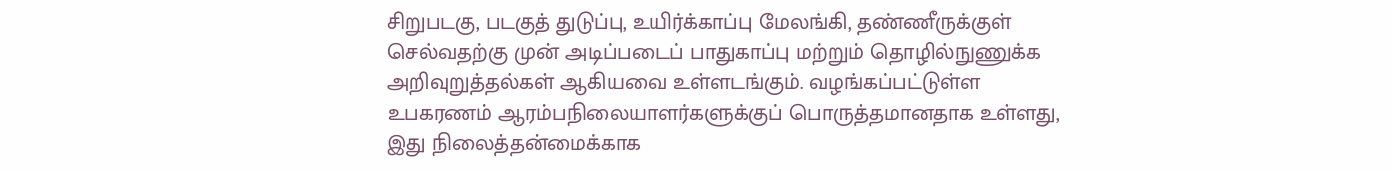சிறுபடகு, படகுத் துடுப்பு, உயிர்க்காப்பு மேலங்கி, தண்ணீருக்குள் செல்வதற்கு முன் அடிப்படைப் பாதுகாப்பு மற்றும் தொழில்நுணுக்க அறிவுறுத்தல்கள் ஆகியவை உள்ளடங்கும். வழங்கப்பட்டுள்ள உபகரணம் ஆரம்பநிலையாளர்களுக்குப் பொருத்தமானதாக உள்ளது, இது நிலைத்தன்மைக்காக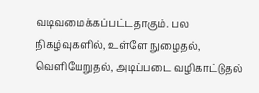வடிவமைக்கப்பட்டதாகும். பல நிகழ்வுகளில், உள்ளே நுழைதல், வெளியேறுதல், அடிப்படை வழிகாட்டுதல்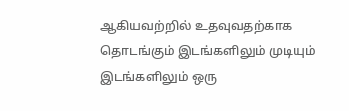ஆகியவற்றில் உதவுவதற்காக தொடங்கும் இடங்களிலும் முடியும் இடங்களிலும் ஒரு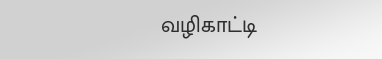வழிகாட்டி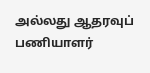அல்லது ஆதரவுப் பணியாளர்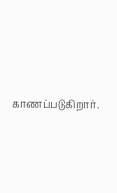காணப்படுகிறார்.